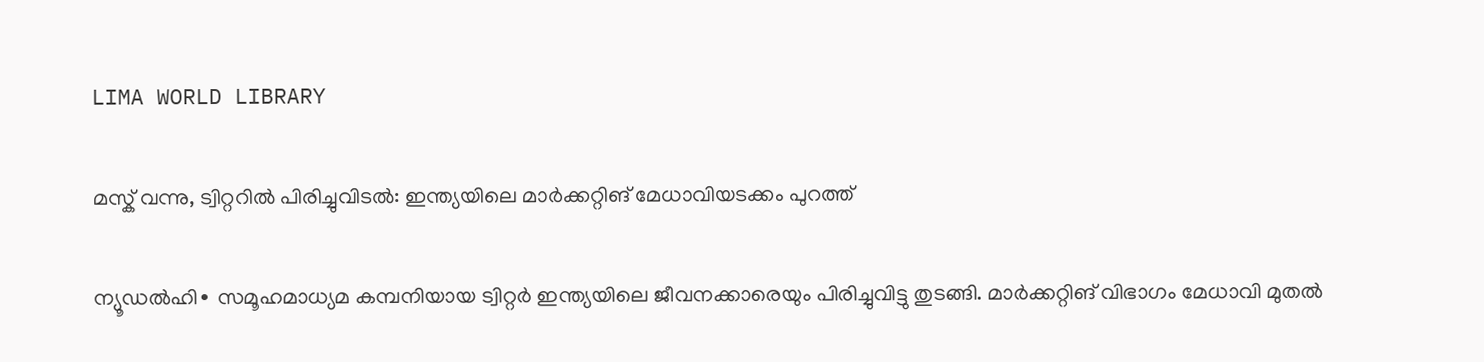LIMA WORLD LIBRARY

മസ്ക് വന്നു, ട്വിറ്ററിൽ പിരിച്ചുവിടൽ: ഇന്ത്യയിലെ മാർക്കറ്റിങ് മേധാവിയടക്കം പുറത്ത്

ന്യൂഡൽഹി∙ സമൂഹമാധ്യമ കമ്പനിയായ ട്വിറ്റർ ഇന്ത്യയിലെ ജീവനക്കാരെയും പിരിച്ചുവിട്ടു തുടങ്ങി. മാർക്കറ്റിങ് വിഭാഗം മേധാവി മുതൽ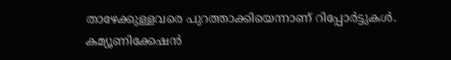താഴേക്കുള്ളവരെ പുറത്താക്കിയെന്നാണ് റിപ്പോർട്ടുകൾ. കമ്യൂണിക്കേഷൻ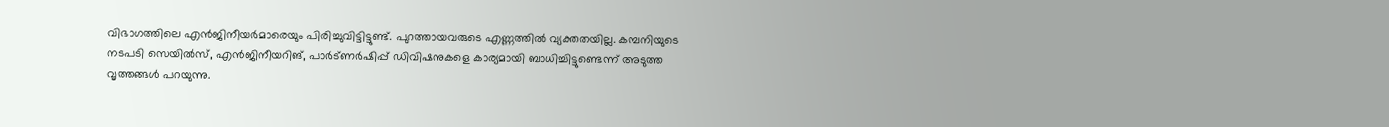വിഭാഗത്തിലെ എൻജിനീയർമാരെയും പിരിച്ചുവിട്ടിട്ടുണ്ട്. പുറത്തായവരുടെ എണ്ണത്തിൽ വ്യക്തതയില്ല. കമ്പനിയുടെ നടപടി സെയിൽസ്, എൻജിനീയറിങ്, പാർട്ണർഷിപ്പ് ഡിവിഷനുകളെ കാര്യമായി ബാധിച്ചിട്ടുണ്ടെന്ന് അടുത്ത വൃത്തങ്ങൾ പറയുന്നു.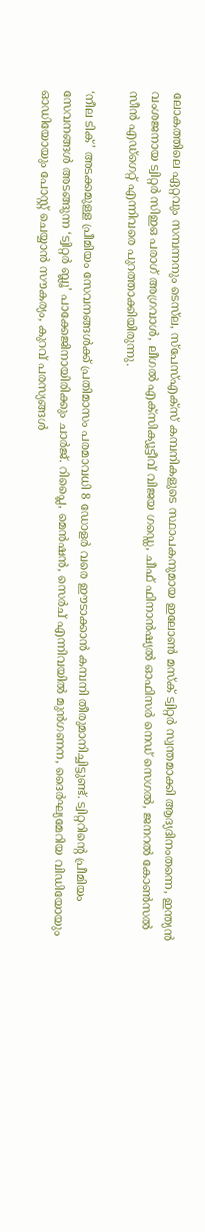ലോകത്തിലെ ഏറ്റവും സമ്പന്നനും ടെസ്‍ല, സ്പേസ്എക്സ് കമ്പനികളുടെ സ്ഥാപകനുമായ ഇലോൺ മസ്ക് ട്വിറ്റർ സ്വന്തമാക്കി ആദ്യദിനംതന്നെ, ഇന്ത്യൻ വംശജനായ ട്വിറ്റർ സിഇഒ പരാഗ് അഗ്രവാൾ, ലീഗൽ എക്സിക്യൂട്ടീവ് വിജയ ഗഡ്ഡെ, ചീഫ് ഫിനാൻഷ്യൽ ഓഫിസർ നെഡ് സെഗൽ, ജനറൽ കോൺസൽ സീൻ എഡ്ഗെറ്റ് എന്നിവരെ പുറത്താക്കിയിരുന്നു.

‘നീല ടിക്’ അടക്കമുള്ള പ്രീമിയം സേവനങ്ങൾക്ക് പ്രതിമാസം പരമാവധി 8 ഡോളർ വരെ ഈടാക്കാൻ കമ്പനി തീരുമാനിച്ചിട്ടുണ്ട്. ട്വിറ്ററിന്റെ പ്രീമിയം സേവനങ്ങൾ അടങ്ങുന്ന ‘ട്വിറ്റർ ബ്ലൂ’ പാക്കേജിനായിരിക്കും ചാർജ്. റിപ്ലൈ, മെൻഷൻ, സെർച് എന്നിവയിൽ മുൻഗണന, ദൈർഘ്യമേറിയ വിഡിയോയും ഓഡിയോയും പോസ്റ്റ് ചെയ്യാൻ സൗകര്യം, കുറവ് പരസ്യങ്ങൾ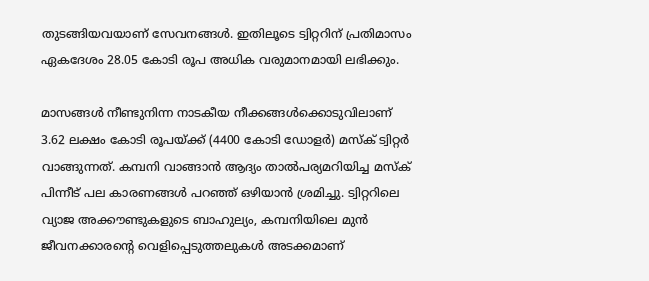തുടങ്ങിയവയാണ് സേവനങ്ങൾ. ഇതിലൂടെ ട്വിറ്ററിന് പ്രതിമാസം ഏകദേശം 28.05 കോടി രൂപ അധിക വരുമാനമായി ലഭിക്കും.

മാസങ്ങൾ നീണ്ടുനിന്ന നാടകീയ നീക്കങ്ങൾക്കൊടുവിലാണ് 3.62 ലക്ഷം കോടി രൂപയ്ക്ക് (4400 കോടി ഡോളർ) മസ്ക് ട്വിറ്റർ വാങ്ങുന്നത്. കമ്പനി വാങ്ങാൻ ആദ്യം താൽപര്യമറിയിച്ച മസ്ക് പിന്നീട് പല കാരണങ്ങൾ പറഞ്ഞ് ഒഴിയാൻ ശ്രമിച്ചു. ട്വിറ്ററിലെ വ്യാജ അക്കൗണ്ടുകളുടെ ബാഹുല്യം, കമ്പനിയിലെ മുൻ ജീവനക്കാരന്റെ വെളിപ്പെടുത്തലുകൾ അടക്കമാണ്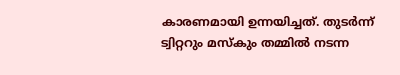കാരണമായി ഉന്നയിച്ചത്. തുടർന്ന് ട്വിറ്ററും മസ്കും തമ്മിൽ നടന്ന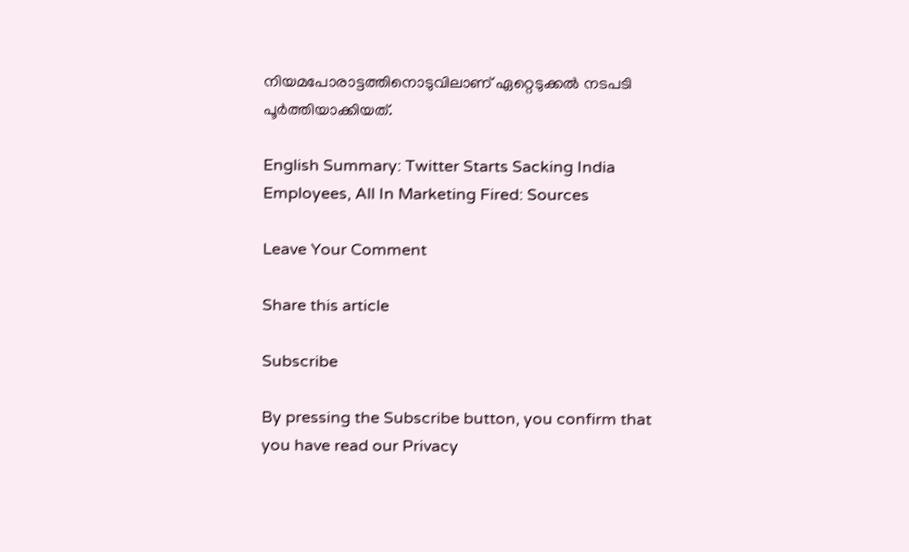നിയമപോരാട്ടത്തിനൊടുവിലാണ് ഏറ്റെടുക്കൽ നടപടി പൂർത്തിയാക്കിയത്.

English Summary: Twitter Starts Sacking India Employees, All In Marketing Fired: Sources

Leave Your Comment

Share this article

Subscribe

By pressing the Subscribe button, you confirm that you have read our Privacy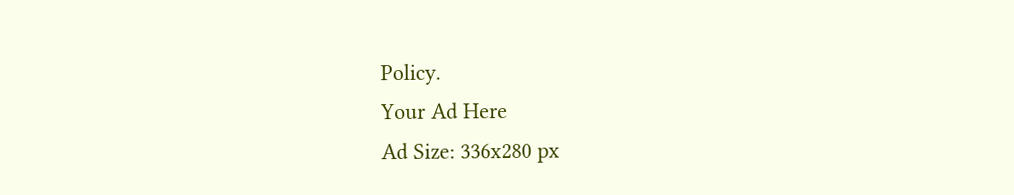Policy.
Your Ad Here
Ad Size: 336x280 px